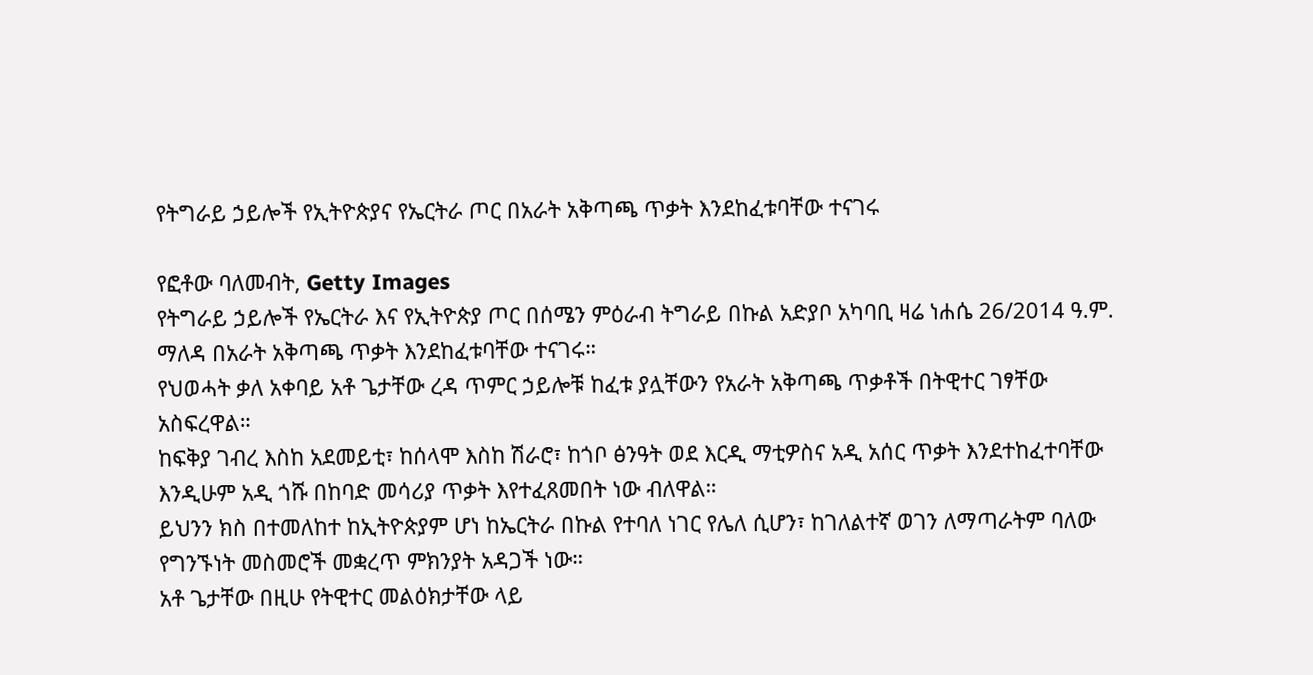የትግራይ ኃይሎች የኢትዮጵያና የኤርትራ ጦር በአራት አቅጣጫ ጥቃት እንደከፈቱባቸው ተናገሩ

የፎቶው ባለመብት, Getty Images
የትግራይ ኃይሎች የኤርትራ እና የኢትዮጵያ ጦር በሰሜን ምዕራብ ትግራይ በኩል አድያቦ አካባቢ ዛሬ ነሐሴ 26/2014 ዓ.ም. ማለዳ በአራት አቅጣጫ ጥቃት እንደከፈቱባቸው ተናገሩ።
የህወሓት ቃለ አቀባይ አቶ ጌታቸው ረዳ ጥምር ኃይሎቹ ከፈቱ ያሏቸውን የአራት አቅጣጫ ጥቃቶች በትዊተር ገፃቸው አስፍረዋል።
ከፍቅያ ገብረ እስከ አደመይቲ፣ ከሰላሞ እስከ ሽራሮ፣ ከጎቦ ፅንዓት ወደ እርዲ ማቲዎስና አዲ አሰር ጥቃት እንደተከፈተባቸው እንዲሁም አዲ ጎሹ በከባድ መሳሪያ ጥቃት እየተፈጸመበት ነው ብለዋል።
ይህንን ክስ በተመለከተ ከኢትዮጵያም ሆነ ከኤርትራ በኩል የተባለ ነገር የሌለ ሲሆን፣ ከገለልተኛ ወገን ለማጣራትም ባለው የግንኙነት መስመሮች መቋረጥ ምክንያት አዳጋች ነው።
አቶ ጌታቸው በዚሁ የትዊተር መልዕክታቸው ላይ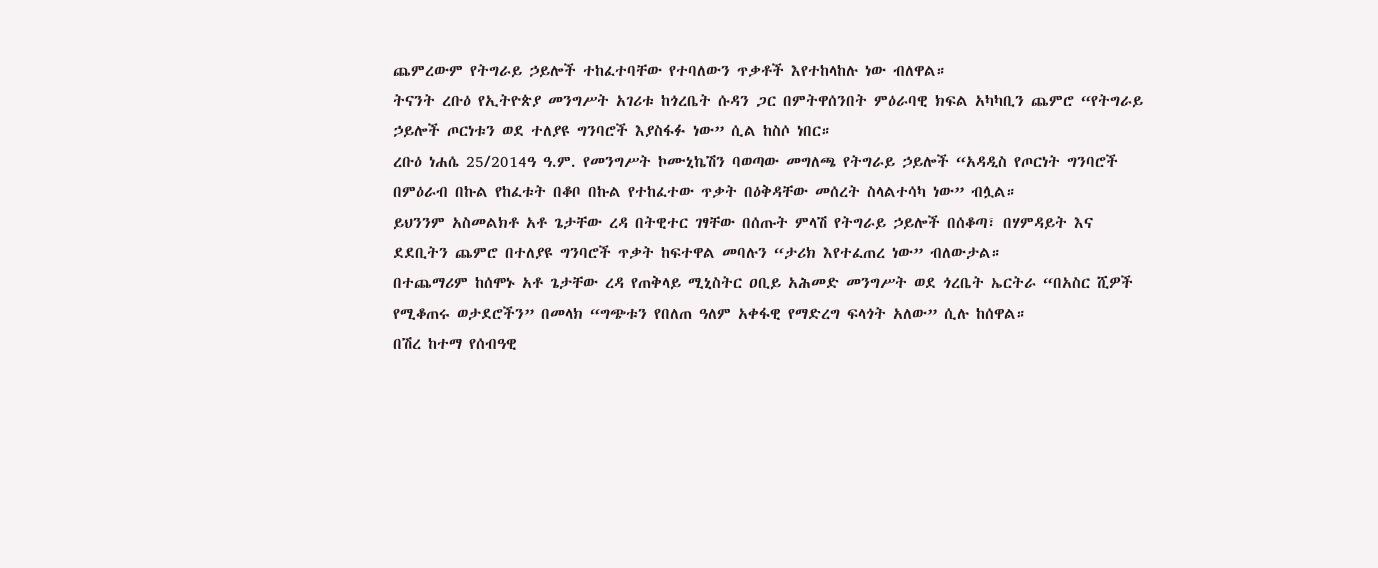ጨምረውም የትግራይ ኃይሎች ተከፈተባቸው የተባለውን ጥቃቶች እየተከላከሉ ነው ብለዋል።
ትናንት ረቡዕ የኢትዮጵያ መንግሥት አገሪቱ ከጎረቤት ሱዳን ጋር በምትዋሰንበት ምዕራባዊ ክፍል አካካቢን ጨምሮ “የትግራይ ኃይሎች ጦርነቱን ወደ ተለያዩ ግንባሮች እያስፋፉ ነው” ሲል ከስሶ ነበር።
ረቡዕ ነሐሴ 25/2014ዓ ዓ.ም. የመንግሥት ኮሙኒኬሽን ባወጣው መግለጫ የትግራይ ኃይሎች “አዳዲስ የጦርነት ግንባሮች በምዕራብ በኩል የከፈቱት በቆቦ በኩል የተከፈተው ጥቃት በዕቅዳቸው መሰረት ስላልተሳካ ነው” ብሏል።
ይህንንም አስመልክቶ አቶ ጌታቸው ረዳ በትዊተር ገፃቸው በሰጡት ምላሽ የትግራይ ኃይሎች በሰቆጣ፣ በሃምዳይት እና ደደቢትን ጨምሮ በተለያዩ ግንባሮች ጥቃት ከፍተዋል መባሉን “ታሪክ እየተፈጠረ ነው” ብለውታል።
በተጨማሪም ከሰሞኑ አቶ ጌታቸው ረዳ የጠቅላይ ሚኒስትር ዐቢይ አሕመድ መንግሥት ወደ ጎረቤት ኤርትራ “በአስር ሺዎች የሚቆጠሩ ወታደሮችን” በመላክ “ግጭቱን የበለጠ ዓለም አቀፋዊ የማድረግ ፍላጎት አለው” ሲሉ ከሰዋል።
በሽረ ከተማ የሰብዓዊ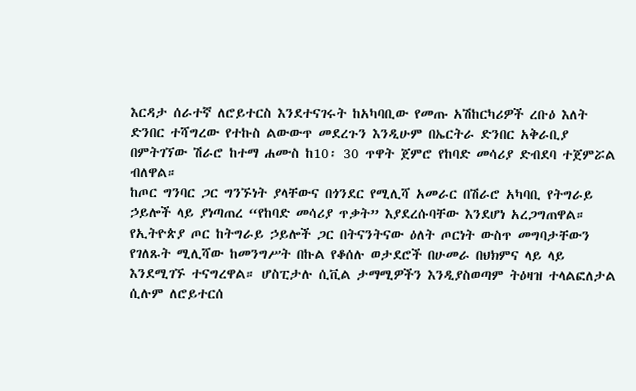እርዳታ ሰራተኛ ለሮይተርስ እንደተናገሩት ከአካባቢው የመጡ አሽከርካሪዎች ረቡዕ እለት ድንበር ተሻግረው የተኩስ ልውውጥ መደረጉን እንዲሁም በኤርትራ ድንበር አቅራቢያ በምትገኘው ሽራሮ ከተማ ሐሙስ ከ10፡ 30 ጥዋት ጀምሮ የከባድ መሳሪያ ድብደባ ተጀምሯል ብለዋል።
ከጦር ግንባር ጋር ግንኙነት ያላቸውና በጎንደር የሚሊሻ አመራር በሽራሮ አካባቢ የትግራይ ኃይሎች ላይ ያነጣጠረ “የከባድ መሳሪያ ጥቃት” እያደረሱባቸው እንደሆነ አረጋግጠዋል።
የኢትዮጵያ ጦር ከትግራይ ኃይሎች ጋር በትናንትናው ዕለት ጦርነት ውስጥ መግባታቸውን የገለጹት ሚሊሻው ከመንግሥት በኩል የቆሰሉ ወታደሮች በሁመራ በህክምና ላይ ላይ እንደሚገኙ ተናግረዋል። ሆስፒታሉ ሲቪል ታማሚዎችን እንዲያስወጣም ትዕዛዝ ተላልፎለታል ሲሉም ለሮይተርሰ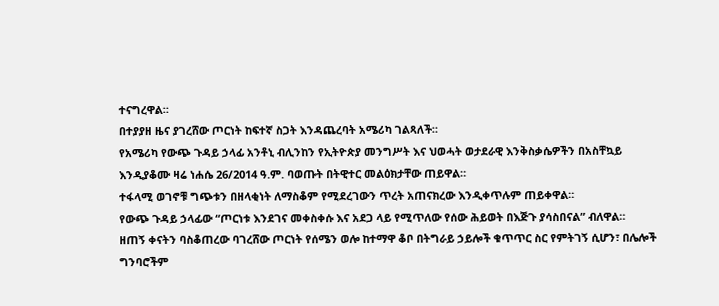ተናግረዋል።
በተያያዘ ዜና ያገረሸው ጦርነት ከፍተኛ ስጋት እንዳጨረባት አሜሪካ ገልጻለች።
የአሜሪካ የውጭ ጉዳይ ኃላፊ አንቶኒ ብሊንከን የኢትዮጵያ መንግሥት እና ህወሓት ወታደራዊ እንቅስቃሴዎችን በአስቸኳይ እንዲያቆሙ ዛሬ ነሐሴ 26/2014 ዓ.ም. ባወጡት በትዊተር መልዕክታቸው ጠይዋል።
ተፋላሚ ወገኖቹ ግጭቱን በዘላቂነት ለማስቆም የሚደረገውን ጥረት አጠናክረው እንዲቀጥሉም ጠይቀዋል።
የውጭ ጉዳይ ኃላፊው “ጦርነቱ እንደገና መቀስቀሱ እና አደጋ ላይ የሚጥለው የሰው ሕይወት በእጅጉ ያሳስበናል” ብለዋል።
ዘጠኝ ቀናትን ባስቆጠረው ባገረሸው ጦርነት የሰሜን ወሎ ከተማዋ ቆቦ በትግራይ ኃይሎች ቁጥጥር ስር የምትገኝ ሲሆን፣ በሌሎች ግንባሮችም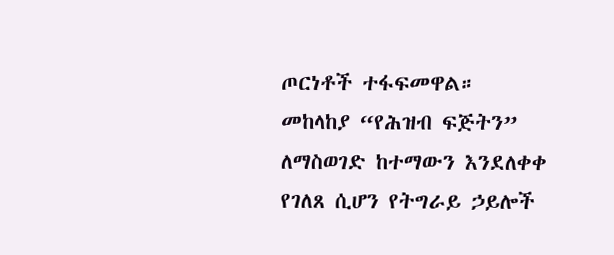ጦርነቶች ተፋፍመዋል።
መከላከያ “የሕዝብ ፍጅትን” ለማስወገድ ከተማውን እንደለቀቀ የገለጸ ሲሆን የትግራይ ኃይሎች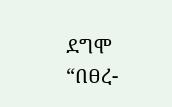ደግሞ “በፀረ-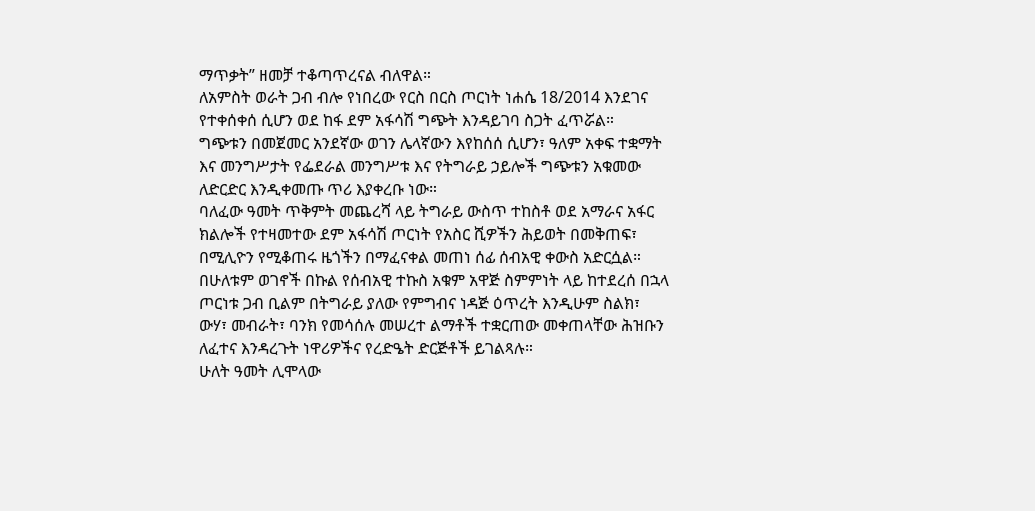ማጥቃት” ዘመቻ ተቆጣጥረናል ብለዋል።
ለአምስት ወራት ጋብ ብሎ የነበረው የርስ በርስ ጦርነት ነሐሴ 18/2014 እንደገና የተቀሰቀሰ ሲሆን ወደ ከፋ ደም አፋሳሽ ግጭት እንዳይገባ ስጋት ፈጥሯል።
ግጭቱን በመጀመር አንደኛው ወገን ሌላኛውን እየከሰሰ ሲሆን፣ ዓለም አቀፍ ተቋማት እና መንግሥታት የፌደራል መንግሥቱ እና የትግራይ ኃይሎች ግጭቱን አቁመው ለድርድር እንዲቀመጡ ጥሪ እያቀረቡ ነው።
ባለፈው ዓመት ጥቅምት መጨረሻ ላይ ትግራይ ውስጥ ተከስቶ ወደ አማራና አፋር ክልሎች የተዛመተው ደም አፋሳሽ ጦርነት የአስር ሺዎችን ሕይወት በመቅጠፍ፣ በሚሊዮን የሚቆጠሩ ዜጎችን በማፈናቀል መጠነ ሰፊ ሰብአዊ ቀውስ አድርሷል።
በሁለቱም ወገኖች በኩል የሰብአዊ ተኩስ አቁም አዋጅ ስምምነት ላይ ከተደረሰ በኋላ ጦርነቱ ጋብ ቢልም በትግራይ ያለው የምግብና ነዳጅ ዕጥረት እንዲሁም ስልክ፣ ውሃ፣ መብራት፣ ባንክ የመሳሰሉ መሠረተ ልማቶች ተቋርጠው መቀጠላቸው ሕዝቡን ለፈተና እንዳረጉት ነዋሪዎችና የረድዔት ድርጅቶች ይገልጻሉ።
ሁለት ዓመት ሊሞላው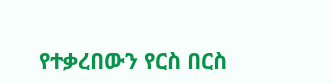የተቃረበውን የርስ በርስ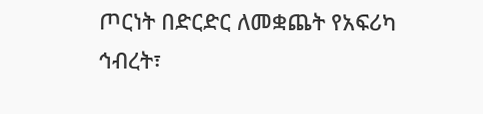ጦርነት በድርድር ለመቋጨት የአፍሪካ ኅብረት፣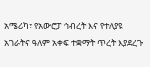አሜሪካ፣ የአውሮፓ ኅብረት እና የተለያዩ አገራትና ዓለም አቀፍ ተቋማት ጥረት እያደረጉ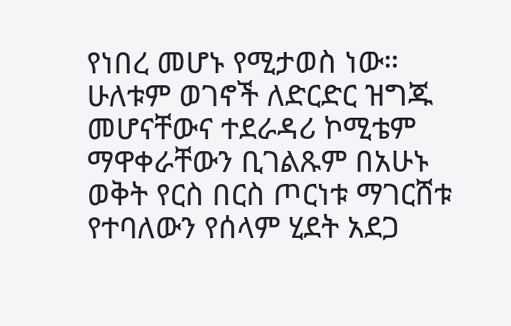የነበረ መሆኑ የሚታወስ ነው።
ሁለቱም ወገኖች ለድርድር ዝግጁ መሆናቸውና ተደራዳሪ ኮሚቴም ማዋቀራቸውን ቢገልጹም በአሁኑ ወቅት የርስ በርስ ጦርነቱ ማገርሸቱ የተባለውን የሰላም ሂደት አደጋ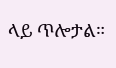ላይ ጥሎታል።